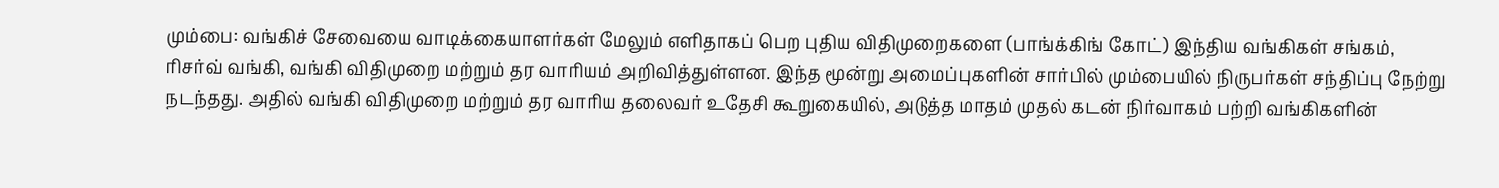மும்பை: வங்கிச் சேவையை வாடிக்கையாளர்கள் மேலும் எளிதாகப் பெற புதிய விதிமுறைகளை (பாங்க்கிங் கோட்) இந்திய வங்கிகள் சங்கம், ரிசர்வ் வங்கி, வங்கி விதிமுறை மற்றும் தர வாரியம் அறிவித்துள்ளன. இந்த மூன்று அமைப்புகளின் சார்பில் மும்பையில் நிருபர்கள் சந்திப்பு நேற்று நடந்தது. அதில் வங்கி விதிமுறை மற்றும் தர வாரிய தலைவர் உதேசி கூறுகையில், அடுத்த மாதம் முதல் கடன் நிர்வாகம் பற்றி வங்கிகளின்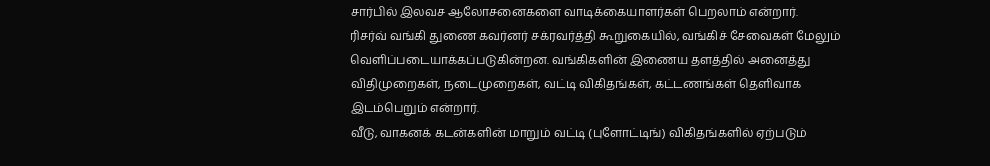சார்பில் இலவச ஆலோசனைகளை வாடிக்கையாளர்கள் பெறலாம் என்றார்.
ரிசர்வ் வங்கி துணை கவர்னர் சக்ரவர்த்தி கூறுகையில், வங்கிச் சேவைகள் மேலும் வெளிப்படையாக்கப்படுகின்றன. வங்கிகளின் இணைய தளத்தில் அனைத்து விதிமுறைகள், நடைமுறைகள், வட்டி விகிதங்கள், கட்டணங்கள் தெளிவாக இடம்பெறும் என்றார்.
வீடு, வாகனக் கடன்களின் மாறும் வட்டி (புளோட்டிங்) விகிதங்களில் ஏற்படும்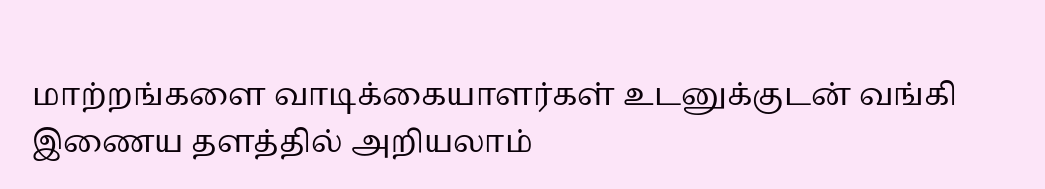மாற்றங்களை வாடிக்கையாளர்கள் உடனுக்குடன் வங்கி இணைய தளத்தில் அறியலாம்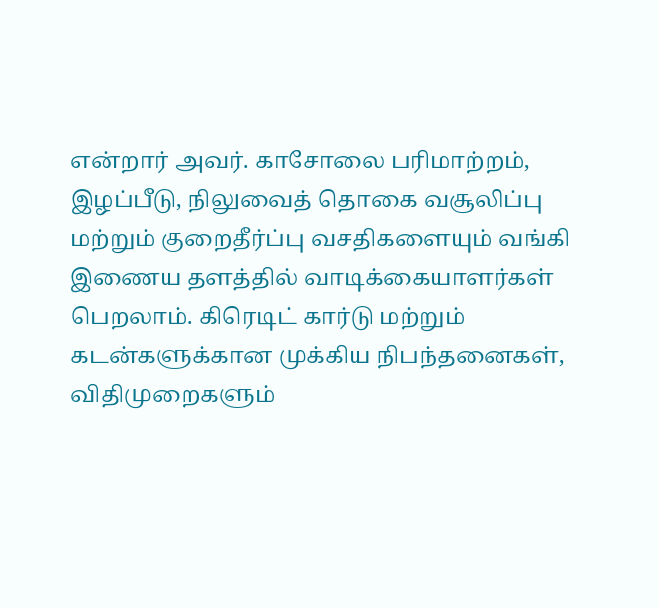என்றார் அவர். காசோலை பரிமாற்றம், இழப்பீடு, நிலுவைத் தொகை வசூலிப்பு மற்றும் குறைதீர்ப்பு வசதிகளையும் வங்கி இணைய தளத்தில் வாடிக்கையாளர்கள் பெறலாம். கிரெடிட் கார்டு மற்றும் கடன்களுக்கான முக்கிய நிபந்தனைகள், விதிமுறைகளும்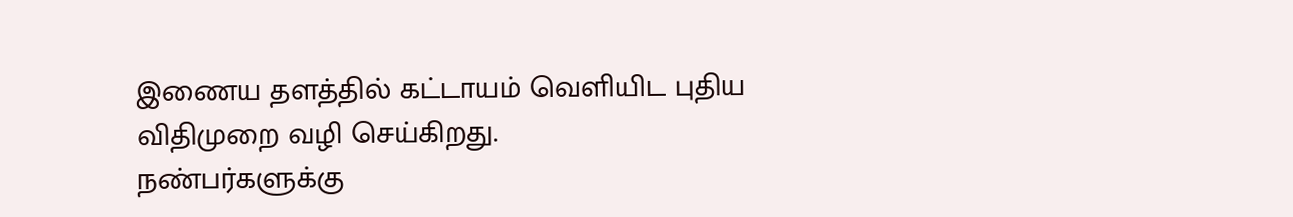இணைய தளத்தில் கட்டாயம் வெளியிட புதிய விதிமுறை வழி செய்கிறது.
நண்பர்களுக்கு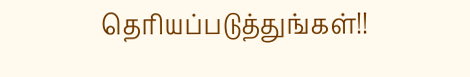தெரியப்படுத்துங்கள்!!